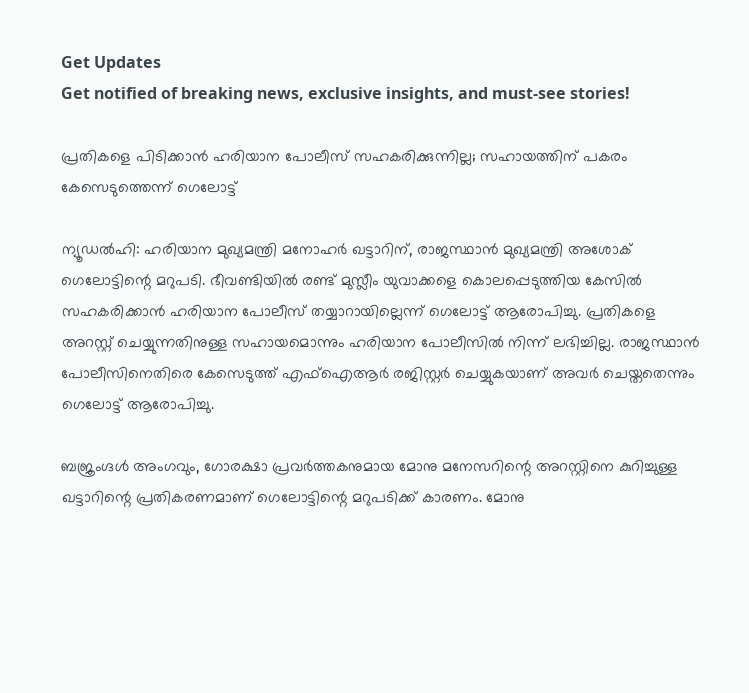Get Updates
Get notified of breaking news, exclusive insights, and must-see stories!

പ്രതികളെ പിടിക്കാന്‍ ഹരിയാന പോലീസ് സഹകരിക്കുന്നില്ല; സഹായത്തിന് പകരം കേസെടുത്തെന്ന് ഗെലോട്ട്

ന്യൂഡല്‍ഹി: ഹരിയാന മുഖ്യമന്ത്രി മനോഹര്‍ ഖട്ടാറിന്, രാജസ്ഥാന്‍ മുഖ്യമന്ത്രി അശോക് ഗെലോട്ടിന്റെ മറുപടി. ഭീവണ്ടിയില്‍ രണ്ട് മുസ്ലീം യുവാക്കളെ കൊലപ്പെടുത്തിയ കേസില്‍ സഹകരിക്കാന്‍ ഹരിയാന പോലീസ് തയ്യാറായില്ലെന്ന് ഗെലോട്ട് ആരോപിച്ചു. പ്രതികളെ അറസ്റ്റ് ചെയ്യുന്നതിനുള്ള സഹായമൊന്നും ഹരിയാന പോലീസില്‍ നിന്ന് ലഭിച്ചില്ല. രാജസ്ഥാന്‍ പോലീസിനെതിരെ കേസെടുത്ത് എഫ്‌ഐആര്‍ രജിസ്റ്റര്‍ ചെയ്യുകയാണ് അവര്‍ ചെയ്തതെന്നും ഗെലോട്ട് ആരോപിച്ചു.

ബജ്രംഗ്ദള്‍ അംഗവും, ഗോരക്ഷാ പ്രവര്‍ത്തകനുമായ മോനു മനേസറിന്റെ അറസ്റ്റിനെ കുറിച്ചുള്ള ഖട്ടാറിന്റെ പ്രതികരണമാണ് ഗെലോട്ടിന്റെ മറുപടിക്ക് കാരണം. മോനു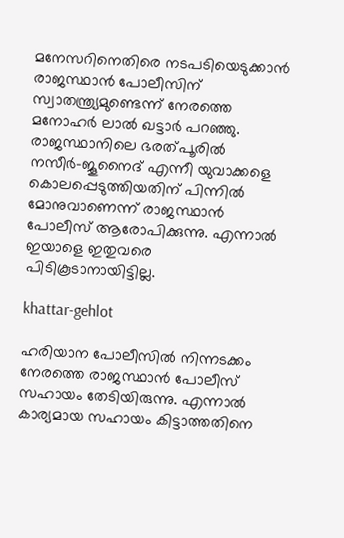മനേസറിനെതിരെ നടപടിയെടുക്കാന്‍ രാജസ്ഥാന്‍ പോലീസിന് സ്വാതന്ത്ര്യമുണ്ടെന്ന് നേരത്തെ മനോഹര്‍ ലാല്‍ ഖട്ടാര്‍ പറഞ്ഞു. രാജസ്ഥാനിലെ ഭരത്പൂരില്‍ നസീര്‍-ജൂനൈദ് എന്നീ യുവാക്കളെ കൊലപ്പെടുത്തിയതിന് പിന്നില്‍ മോനുവാണെന്ന് രാജസ്ഥാന്‍ പോലീസ് ആരോപിക്കുന്നു. എന്നാല്‍ ഇയാളെ ഇതുവരെ പിടികൂടാനായിട്ടില്ല.

khattar-gehlot

ഹരിയാന പോലീസില്‍ നിന്നടക്കം നേരത്തെ രാജസ്ഥാന്‍ പോലീസ് സഹായം തേടിയിരുന്നു. എന്നാല്‍ കാര്യമായ സഹായം കിട്ടാത്തതിനെ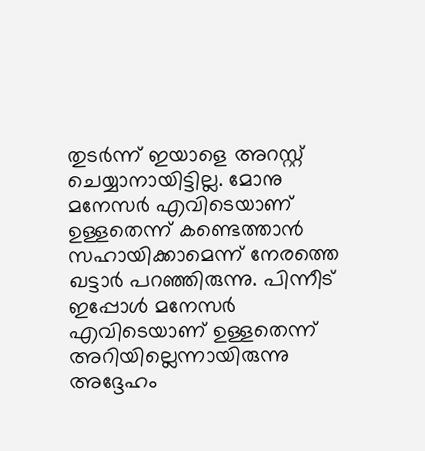തുടര്‍ന്ന് ഇയാളെ അറസ്റ്റ് ചെയ്യാനായിട്ടില്ല. മോനു മനേസര്‍ എവിടെയാണ് ഉള്ളതെന്ന് കണ്ടെത്താന്‍ സഹായിക്കാമെന്ന് നേരത്തെ ഖട്ടാര്‍ പറഞ്ഞിരുന്നു. പിന്നീട് ഇപ്പോള്‍ മനേസര്‍ എവിടെയാണ് ഉള്ളതെന്ന് അറിയില്ലെന്നായിരുന്നു അദ്ദേഹം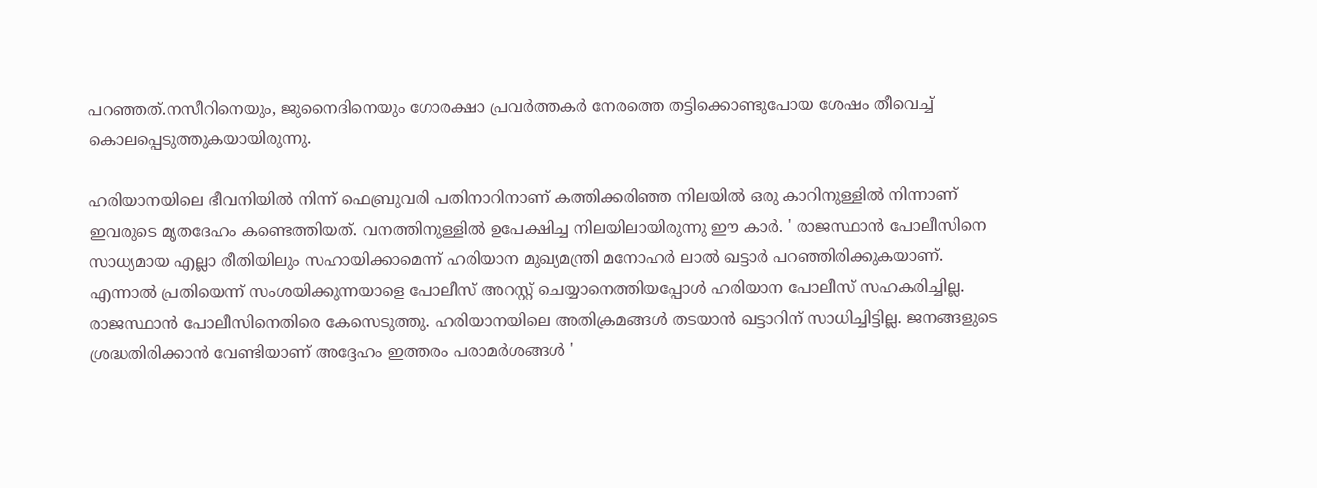പറഞ്ഞത്.നസീറിനെയും, ജുനൈദിനെയും ഗോരക്ഷാ പ്രവര്‍ത്തകര്‍ നേരത്തെ തട്ടിക്കൊണ്ടുപോയ ശേഷം തീവെച്ച് കൊലപ്പെടുത്തുകയായിരുന്നു.

ഹരിയാനയിലെ ഭീവനിയില്‍ നിന്ന് ഫെബ്രുവരി പതിനാറിനാണ് കത്തിക്കരിഞ്ഞ നിലയില്‍ ഒരു കാറിനുള്ളില്‍ നിന്നാണ് ഇവരുടെ മൃതദേഹം കണ്ടെത്തിയത്. വനത്തിനുള്ളില്‍ ഉപേക്ഷിച്ച നിലയിലായിരുന്നു ഈ കാര്‍. ' രാജസ്ഥാന്‍ പോലീസിനെ സാധ്യമായ എല്ലാ രീതിയിലും സഹായിക്കാമെന്ന് ഹരിയാന മുഖ്യമന്ത്രി മനോഹര്‍ ലാല്‍ ഖട്ടാര്‍ പറഞ്ഞിരിക്കുകയാണ്. എന്നാല്‍ പ്രതിയെന്ന് സംശയിക്കുന്നയാളെ പോലീസ് അറസ്റ്റ് ചെയ്യാനെത്തിയപ്പോള്‍ ഹരിയാന പോലീസ് സഹകരിച്ചില്ല. രാജസ്ഥാന്‍ പോലീസിനെതിരെ കേസെടുത്തു. ഹരിയാനയിലെ അതിക്രമങ്ങള്‍ തടയാന്‍ ഖട്ടാറിന് സാധിച്ചിട്ടില്ല. ജനങ്ങളുടെ ശ്രദ്ധതിരിക്കാന്‍ വേണ്ടിയാണ് അദ്ദേഹം ഇത്തരം പരാമര്‍ശങ്ങള്‍ '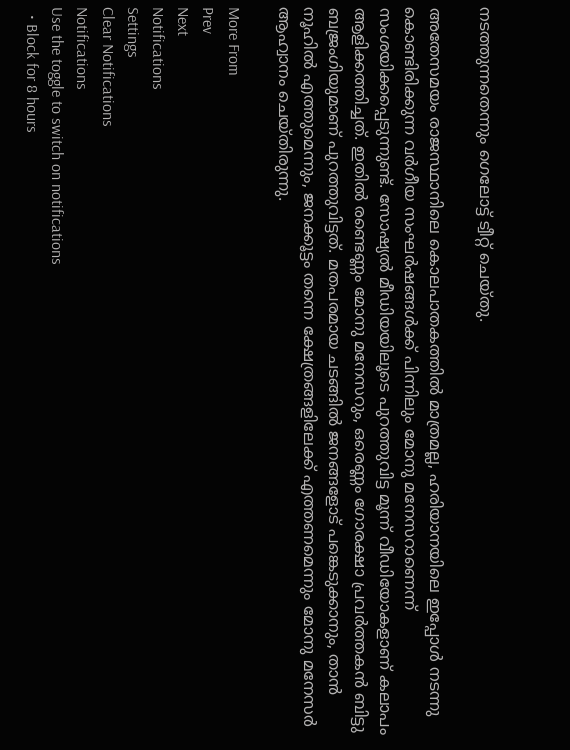നടത്തുന്നതെന്നും ഗെലോട്ട് ട്വീറ്റ് ചെയ്തു.

അതേസമയം രാജസ്ഥാനിലെ കൊലപാതകത്തില്‍ മാത്രമല്ല, ഹരിയാനയിലെ ഇപ്പോള്‍ നടന്നു കൊണ്ടിരിക്കുന്ന വര്‍ഗീയ സംഘര്‍ഷങ്ങള്‍ക്ക് പിന്നിലും മോനു മനേസറാണെന്ന് സംശയിക്കപ്പെടുന്നുണ്ട്. സോഷ്യല്‍ മീഡിയയിലൂടെ പുറത്തുവിട്ട മൂന്ന് വീഡിയോകളാണ് കലാപം ആളിക്കത്തിച്ചത്. ഇതില്‍ രണ്ടെണ്ണം മോനു മനേസറും, ഒരെണ്ണം ഗോരക്ഷാ പ്രവര്‍ത്തകന്‍ ബിട്ടു ബജ്രംഗിയുമാണ് പുറത്തുവിട്ടത്. മതപരമായ ചടങ്ങില്‍ ജനങ്ങളോട് പങ്കെടുക്കാനും, താന്‍ നൂഹില്‍ എത്തുമെന്നും, ജനക്കൂട്ടം തന്നെ ക്ഷേത്രങ്ങളിലേക്ക് എത്തണമെന്നും മോനു മനേസര്‍ ആഹ്വാനം ചെയ്തിരുന്നു.

More From
Prev
Next
Notifications
Settings
Clear Notifications
Notifications
Use the toggle to switch on notifications
  • Block for 8 hours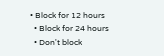• Block for 12 hours
  • Block for 24 hours
  • Don't block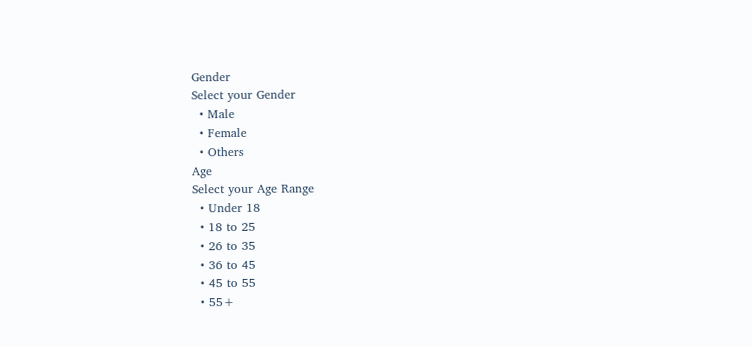Gender
Select your Gender
  • Male
  • Female
  • Others
Age
Select your Age Range
  • Under 18
  • 18 to 25
  • 26 to 35
  • 36 to 45
  • 45 to 55
  • 55+